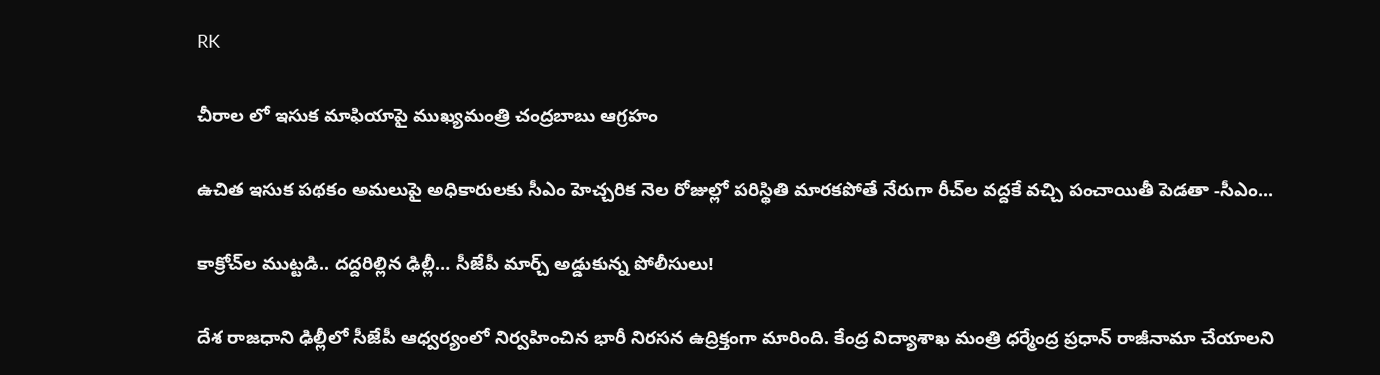RK

చీరాల లో ఇసుక మాఫియాపై ముఖ్యమంత్రి చంద్రబాబు ఆగ్రహం

ఉచిత ఇసుక పథకం అమలుపై అధికారులకు సీఎం హెచ్చరిక నెల రోజుల్లో పరిస్థితి మారకపోతే నేరుగా రీచ్‌ల వద్దకే వచ్చి పంచాయితీ పెడతా -సీఎం...

కాక్రోచ్‌ల ముట్టడి.. దద్దరిల్లిన ఢిల్లీ… సీజేపీ మార్చ్ అడ్డుకున్న పోలీసులు!

దేశ రాజధాని ఢిల్లీలో సీజేపీ ఆధ్వర్యంలో నిర్వహించిన భారీ నిరసన ఉద్రిక్తంగా మారింది. కేంద్ర విద్యాశాఖ మంత్రి ధర్మేంద్ర ప్రధాన్ రాజీనామా చేయాలని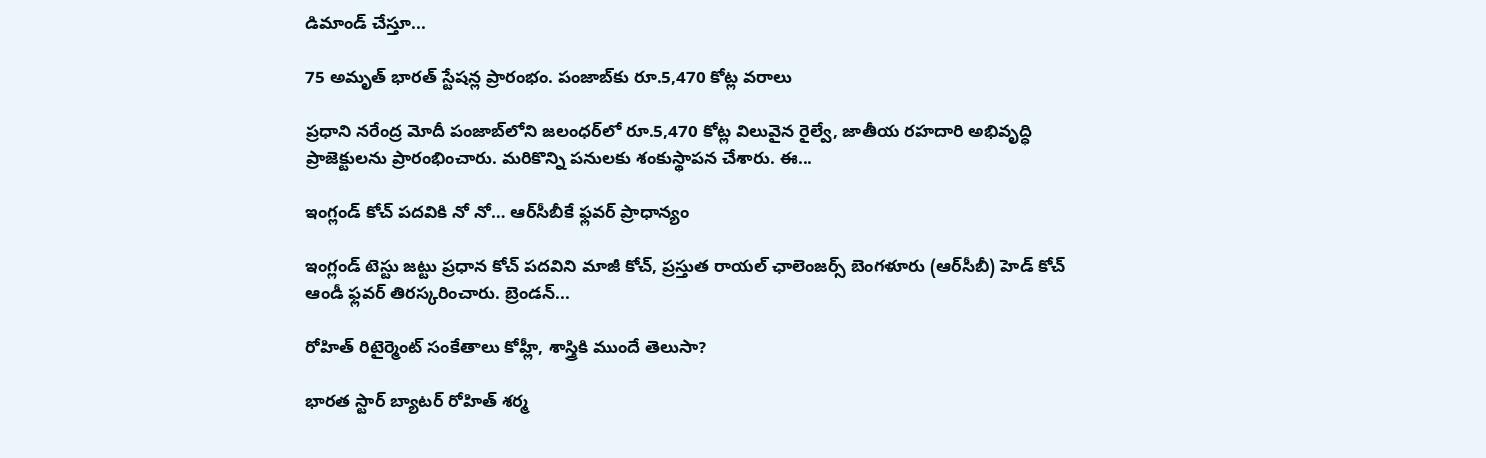డిమాండ్ చేస్తూ...

75 అమృత్ భారత్ స్టేషన్ల ప్రారంభం. పంజాబ్‌కు రూ.5,470 కోట్ల వరాలు

ప్రధాని నరేంద్ర మోదీ పంజాబ్‌లోని జలంధర్‌లో రూ.5,470 కోట్ల విలువైన రైల్వే, జాతీయ రహదారి అభివృద్ధి ప్రాజెక్టులను ప్రారంభించారు. మరికొన్ని పనులకు శంకుస్థాపన చేశారు. ఈ...

ఇంగ్లండ్ కోచ్ పదవికి నో నో… ఆర్‌సీబీకే ఫ్లవర్ ప్రాధాన్యం

ఇంగ్లండ్ టెస్టు జట్టు ప్రధాన కోచ్ పదవిని మాజీ కోచ్, ప్రస్తుత రాయల్ ఛాలెంజర్స్ బెంగళూరు (ఆర్‌సీబీ) హెడ్ కోచ్ ఆండీ ఫ్లవర్ తిరస్కరించారు. బ్రెండన్...

రోహిత్ రిటైర్మెంట్‌ సంకేతాలు కోహ్లీ, శాస్త్రికి ముందే తెలుసా?

భారత స్టార్ బ్యాటర్ రోహిత్ శర్మ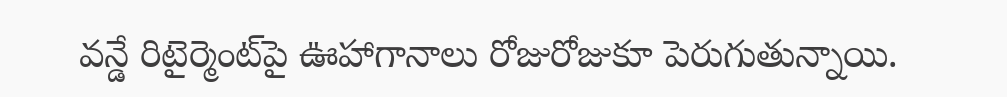వన్డే రిటైర్మెంట్‌పై ఊహాగానాలు రోజురోజుకూ పెరుగుతున్నాయి.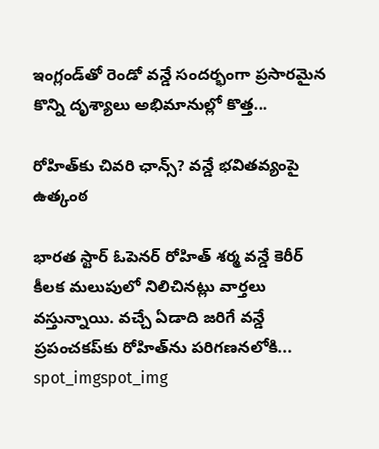ఇంగ్లండ్‌తో రెండో వన్డే సందర్భంగా ప్రసారమైన కొన్ని దృశ్యాలు అభిమానుల్లో కొత్త...

రోహిత్‌కు చివరి ఛాన్స్‌? వన్డే భవితవ్యంపై ఉత్కంఠ

భారత స్టార్ ఓపెనర్ రోహిత్ శర్మ వన్డే కెరీర్ కీలక మలుపులో నిలిచినట్లు వార్తలు వస్తున్నాయి. వచ్చే ఏడాది జరిగే వన్డే ప్రపంచకప్‌కు రోహిత్‌ను పరిగణనలోకి...
spot_imgspot_img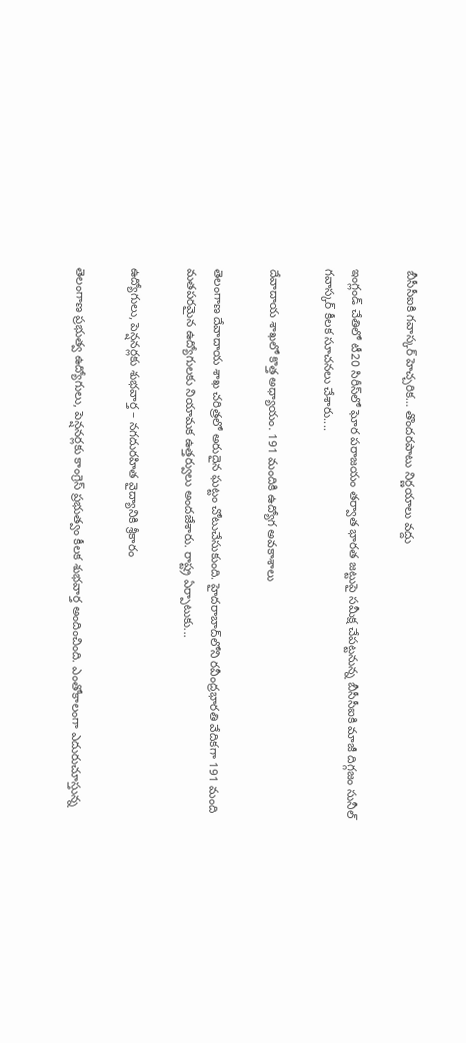బీసీసీఐకి గవాస్కర్ హెచ్చరిక… తొందరపాటు నిర్ణయాలు వద్దు

ఇంగ్లండ్ చేతిలో టీ20 సిరీస్‌లో ఘోర పరాజయం తర్వాత భారత జట్టుపై సమీక్ష చేపట్టనున్న బీసీసీఐకి మాజీ దిగ్గజం సునీల్ గవాస్కర్ కీలక సూచనలు చేశారు....

దేవాదాయ శాఖలో కొత్త అధ్యాయం. 191 మందికి ఉద్యోగ అవకాశాలు

తెలంగాణ దేవాదాయ శాఖ చరిత్రలో అరుదైన ఘట్టం చోటుచేసుకుంది. హైదరాబాద్‌లోని రవీంద్రభారతి వేదికగా 191 మంది మతపరమైన ఉద్యోగులకు నియామక ఉత్తర్వులు అందజేశారు. రాష్ట్ర ఏర్పాటుకు...

ఉద్యోగులు, పెన్షనర్లకు శుభవార్త – నగదురహిత వైద్యానికి శ్రీకారం

తెలంగాణ ప్రభుత్వ ఉద్యోగులు, పెన్షనర్లకు కాంగ్రెస్ ప్రభుత్వం కీలక శుభవార్త అందించింది. ఎంతోకాలంగా ఎదురుచూస్తున్న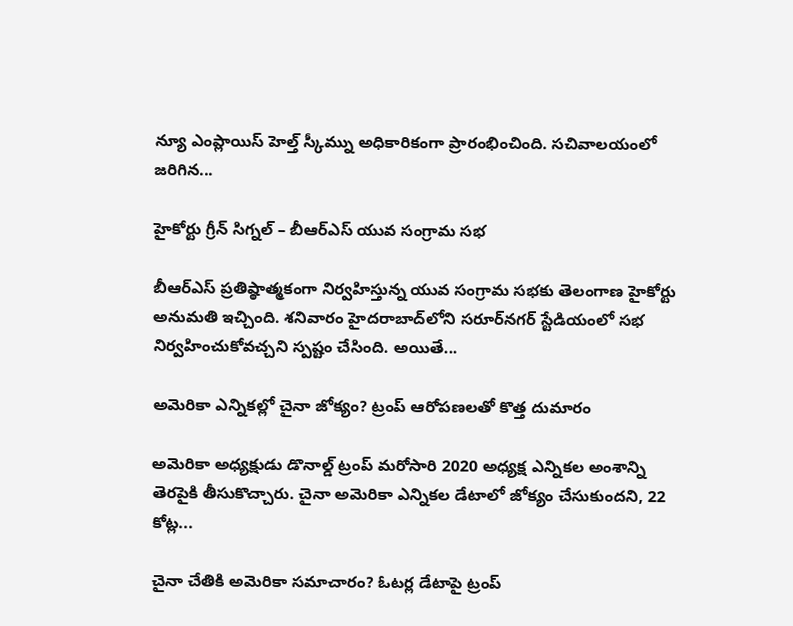న్యూ ఎంప్లాయిస్ హెల్త్ స్కీమ్ను అధికారికంగా ప్రారంభించింది. సచివాలయంలో జరిగిన...

హైకోర్టు గ్రీన్ సిగ్నల్ – బీఆర్ఎస్ యువ సంగ్రామ సభ

బీఆర్ఎస్ ప్రతిష్ఠాత్మకంగా నిర్వహిస్తున్న యువ సంగ్రామ సభకు తెలంగాణ హైకోర్టు అనుమతి ఇచ్చింది. శనివారం హైదరాబాద్‌లోని సరూర్‌నగర్ స్టేడియంలో సభ నిర్వహించుకోవచ్చని స్పష్టం చేసింది. అయితే...

అమెరికా ఎన్నికల్లో చైనా జోక్యం? ట్రంప్ ఆరోపణలతో కొత్త దుమారం

అమెరికా అధ్యక్షుడు డొనాల్డ్ ట్రంప్ మరోసారి 2020 అధ్యక్ష ఎన్నికల అంశాన్ని తెరపైకి తీసుకొచ్చారు. చైనా అమెరికా ఎన్నికల డేటాలో జోక్యం చేసుకుందని, 22 కోట్ల...

చైనా చేతికి అమెరికా సమాచారం? ఓటర్ల డేటాపై ట్రంప్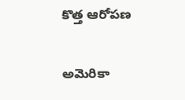కొత్త ఆరోపణ

అమెరికా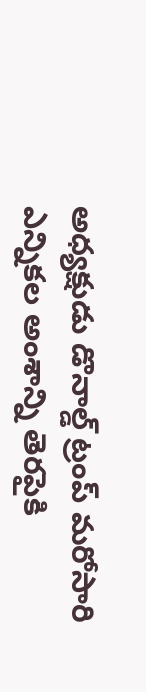అధ్యక్షుడు డొనాల్డ్ ట్రంప్ మరోసారి ఎన్నికల అంశాన్ని తెరపైకి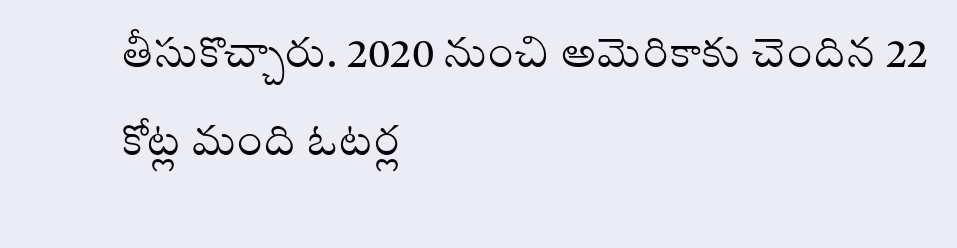తీసుకొచ్చారు. 2020 నుంచి అమెరికాకు చెందిన 22 కోట్ల మంది ఓటర్ల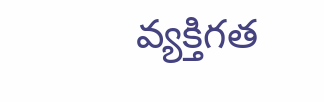వ్యక్తిగత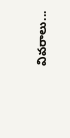వివరాలు...